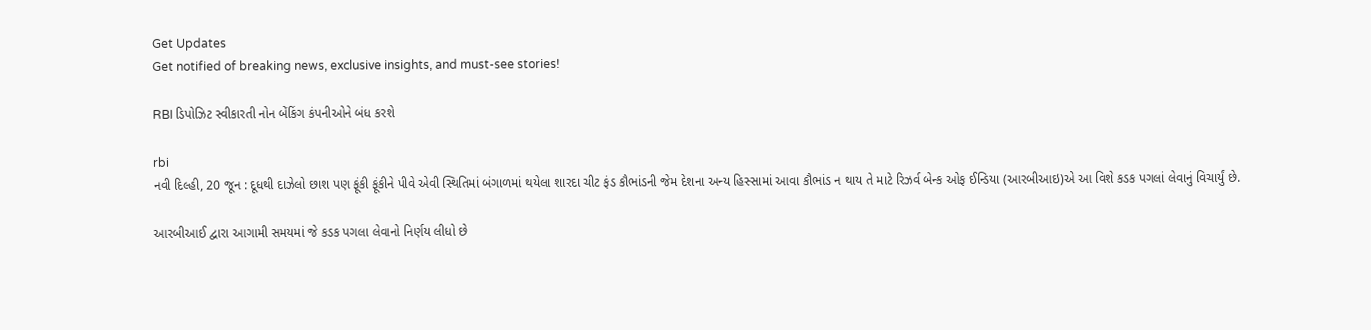Get Updates
Get notified of breaking news, exclusive insights, and must-see stories!

RBI ડિપોઝિટ સ્વીકારતી નોન બેંકિંગ કંપનીઓને બંધ કરશે

rbi
નવી દિલ્હી, 20 જૂન : દૂધથી દાઝેલો છાશ પણ ફૂંકી ફૂંકીને પીવે એવી સ્થિતિમાં બંગાળમાં થયેલા શારદા ચીટ ફંડ કૌભાંડની જેમ દેશના અન્ય હિસ્સામાં આવા કૌભાંડ ન થાય તે માટે રિઝર્વ બેન્ક ઓફ ઈન્ડિયા (આરબીઆઇ)એ આ વિશે કડક પગલાં લેવાનું વિચાર્યું છે.

આરબીઆઈ દ્વારા આગામી સમયમાં જે કડક પગલા લેવાનો નિર્ણય લીધો છે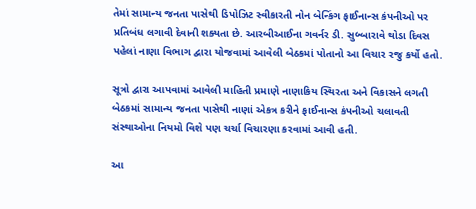તેમાં સામાન્ય જનતા પાસેથી ડિપોઝિટ સ્વીકારતી નોન બેન્કિંગ ફાઈનાન્સ કંપનીઓ પર પ્રતિબંધ લગાવી દેવાની શક્યતા છે. આરબીઆઈના ગવર્નર ડી. સુબ્બારાવે થોડા દિવસ પહેલાં નાણા વિભાગ દ્વારા યોજવામાં આવેલી બેઠકમાં પોતાનો આ વિચાર રજુ કર્યો હતો.

સૂત્રો દ્વારા આપવામાં આવેલી માહિતી પ્રમાણે નાણાકિય સ્થિરતા અને વિકાસને લગતી બેઠકમાં સામાન્ય જનતા પાસેથી નાણાં એકત્ર કરીને ફાઈનાન્સ કંપનીઓ ચલાવતી સંસ્થાઓના નિયમો વિશે પણ ચર્ચા વિચારણા કરવામાં આવી હતી.

આ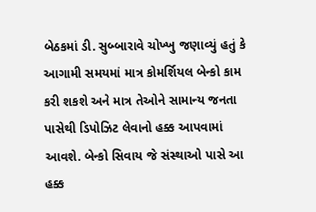બેઠકમાં ડી. સુબ્બારાવે ચોખ્ખુ જણાવ્યું હતું કે આગામી સમયમાં માત્ર કોમર્શિયલ બેન્કો કામ કરી શકશે અને માત્ર તેઓને સામાન્ય જનતા પાસેથી ડિપોઝિટ લેવાનો હક્ક આપવામાં આવશે. બેન્કો સિવાય જે સંસ્થાઓ પાસે આ હક્ક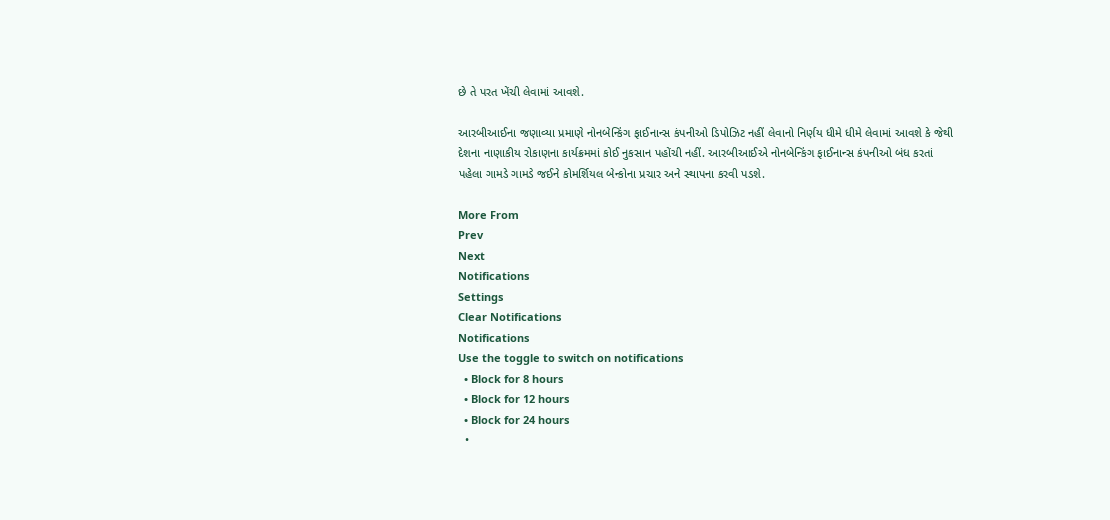છે તે પરત ખેંચી લેવામાં આવશે.

આરબીઆઈના જણાવ્યા પ્રમાણે નોનબેન્કિંગ ફાઈનાન્સ કંપનીઓ ડિપોઝિટ નહીં લેવાનો નિર્ણય ધીમે ધીમે લેવામાં આવશે કે જેથી દેશના નાણાકીય રોકાણના કાર્યક્રમમાં કોઈ નુકસાન પહોંચી નહીં. આરબીઆઈએ નોનબેન્કિંગ ફાઈનાન્સ કંપનીઓ બંધ કરતાં પહેલા ગામડે ગામડે જઈને કોમર્શિયલ બેન્કોના પ્રચાર અને સ્થાપના કરવી પડશે.

More From
Prev
Next
Notifications
Settings
Clear Notifications
Notifications
Use the toggle to switch on notifications
  • Block for 8 hours
  • Block for 12 hours
  • Block for 24 hours
  •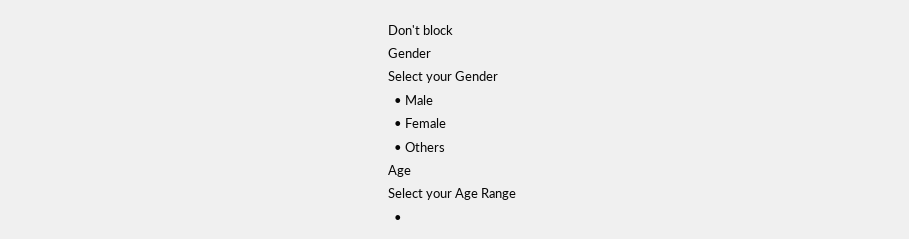Don't block
Gender
Select your Gender
  • Male
  • Female
  • Others
Age
Select your Age Range
  •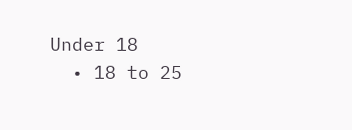Under 18
  • 18 to 25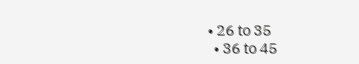• 26 to 35
  • 36 to 45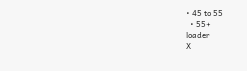• 45 to 55
  • 55+
loader
X